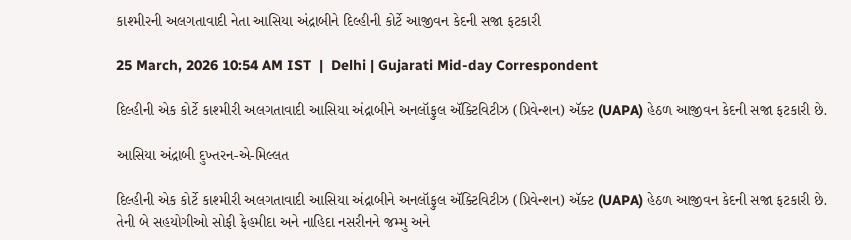કાશ્મીરની અલગતાવાદી નેતા આસિયા અંદ્રાબીને દિલ્હીની કોર્ટે આજીવન કેદની સજા ફટકારી

25 March, 2026 10:54 AM IST  |  Delhi | Gujarati Mid-day Correspondent

દિલ્હીની એક કોર્ટે કાશ્મીરી અલગતાવાદી આસિયા અંદ્રાબીને અનલૉફુલ ઍક્ટિવિટીઝ (પ્રિવેન્શન) ઍક્ટ (UAPA) હેઠળ આજીવન કેદની સજા ફટકારી છે.

આસિયા અંદ્રાબી દુખ્તરન-એ-મિલ્લત

દિલ્હીની એક કોર્ટે કાશ્મીરી અલગતાવાદી આસિયા અંદ્રાબીને અનલૉફુલ ઍક્ટિવિટીઝ (પ્રિવેન્શન) ઍક્ટ (UAPA) હેઠળ આજીવન કેદની સજા ફટકારી છે. તેની બે સહયોગીઓ સોફી ફેહમીદા અને નાહિદા નસરીનને જમ્મુ અને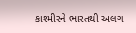કાશ્મીરને ભારતથી અલગ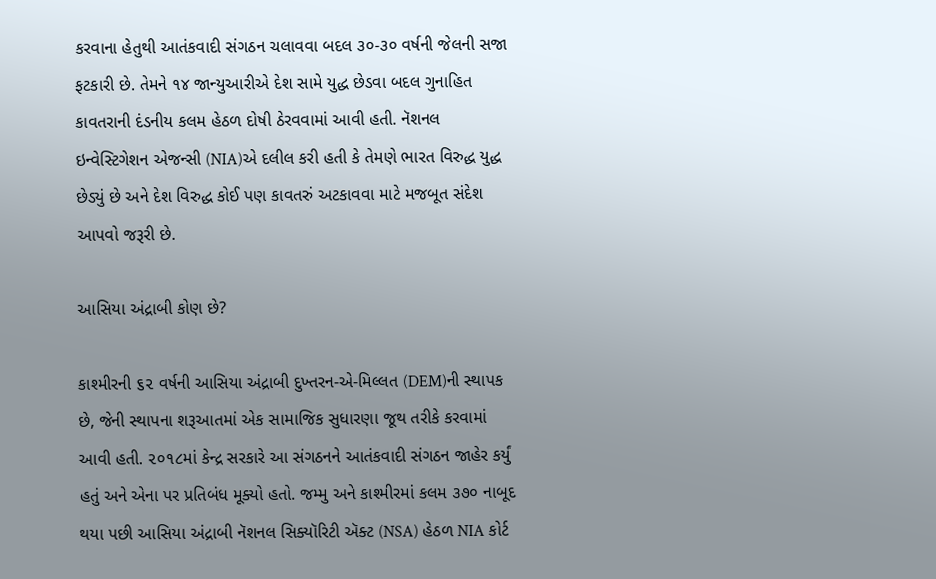કરવાના હેતુથી આતંકવાદી સંગઠન ચલાવવા બદલ ૩૦-૩૦ વર્ષની જેલની સજા ફટકારી છે. તેમને ૧૪ જાન્યુઆરીએ દેશ સામે યુદ્ધ છેડવા બદલ ગુનાહિત કાવતરાની દંડનીય કલમ હેઠળ દોષી ઠેરવવામાં આવી હતી. નૅશનલ ઇન્વેસ્ટિગેશન એજન્સી (NIA)એ દલીલ કરી હતી કે તેમણે ભારત વિરુદ્ધ યુદ્ધ છેડ્યું છે અને દેશ વિરુદ્ધ કોઈ પણ કાવતરું અટકાવવા માટે મજબૂત સંદેશ આપવો જરૂરી છે.

આસિયા અંદ્રાબી કોણ છે?

કાશ્મીરની ૬૨ વર્ષની આસિયા અંદ્રાબી દુખ્તરન-એ-મિલ્લત (DEM)ની સ્થાપક છે, જેની સ્થાપના શરૂઆતમાં એક સામાજિક સુધારણા જૂથ તરીકે કરવામાં આવી હતી. ૨૦૧૮માં કેન્દ્ર સરકારે આ સંગઠનને આતંકવાદી સંગઠન જાહેર કર્યું હતું અને એના પર પ્રતિબંધ મૂક્યો હતો. જમ્મુ અને કાશ્મીરમાં કલમ ૩૭૦ નાબૂદ થયા પછી આસિયા અંદ્રાબી નૅશનલ સિક્યૉરિટી ઍક્ટ (NSA) હેઠળ NIA કોર્ટ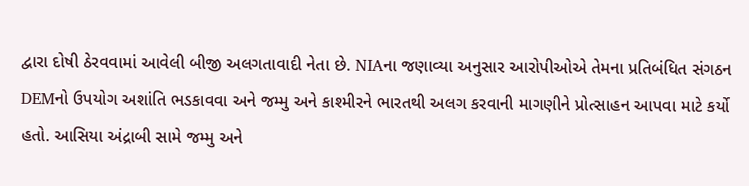દ્વારા દોષી ઠેરવવામાં આવેલી બીજી અલગતાવાદી નેતા છે. NIAના જણાવ્યા અનુસાર આરોપીઓએ તેમના પ્રતિબંધિત સંગઠન DEMનો ઉપયોગ અશાંતિ ભડકાવવા અને જમ્મુ અને કાશ્મીરને ભારતથી અલગ કરવાની માગણીને પ્રોત્સાહન આપવા માટે કર્યો હતો. આસિયા અંદ્રાબી સામે જમ્મુ અને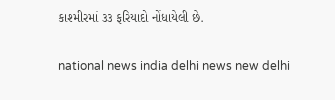કાશ્મીરમાં ૩૩ ફરિયાદો નોંધાયેલી છે.

national news india delhi news new delhi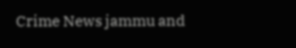Crime News jammu and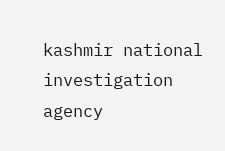kashmir national investigation agency